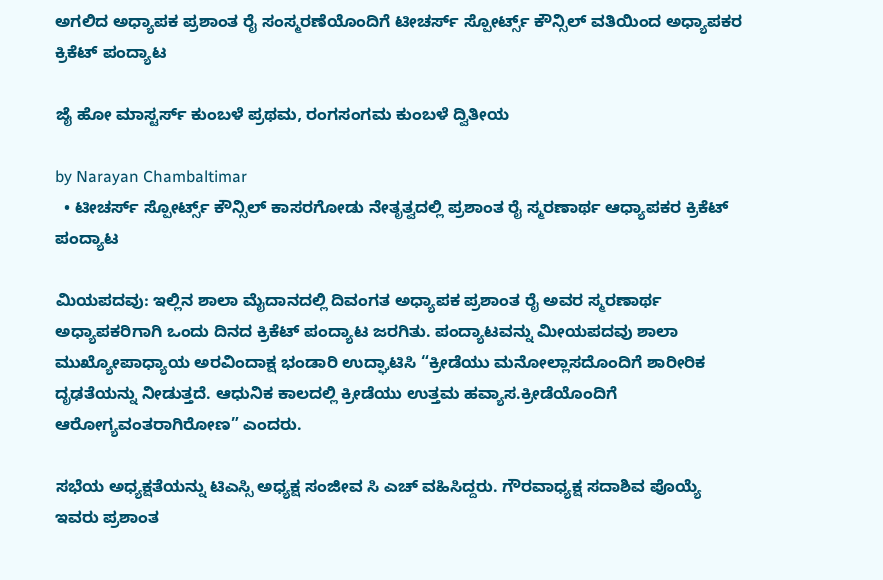ಅಗಲಿದ ಅಧ್ಯಾಪಕ ಪ್ರಶಾಂತ ರೈ ಸಂಸ್ಮರಣೆಯೊಂದಿಗೆ ಟೀಚರ್ಸ್ ಸ್ಪೋರ್ಟ್ಸ್ ಕೌನ್ಸಿಲ್ ವತಿಯಿಂದ ಅಧ್ಯಾಪಕರ ಕ್ರಿಕೆಟ್ ಪಂದ್ಯಾಟ

ಜೈ ಹೋ ಮಾಸ್ಟರ್ಸ್ ಕುಂಬಳೆ ಪ್ರಥಮ, ರಂಗಸಂಗಮ ಕುಂಬಳೆ ದ್ವಿತೀಯ

by Narayan Chambaltimar
  • ಟೀಚರ್ಸ್ ಸ್ಪೋರ್ಟ್ಸ್ ಕೌನ್ಸಿಲ್ ಕಾಸರಗೋಡು ನೇತೃತ್ವದಲ್ಲಿ ಪ್ರಶಾಂತ ರೈ ಸ್ಮರಣಾರ್ಥ ಆಧ್ಯಾಪಕರ ಕ್ರಿಕೆಟ್ ಪಂದ್ಯಾಟ

ಮಿಯಪದವು: ಇಲ್ಲಿನ ಶಾಲಾ ಮೈದಾನದಲ್ಲಿ ದಿವಂಗತ ಅಧ್ಯಾಪಕ ಪ್ರಶಾಂತ ರೈ ಅವರ ಸ್ಮರಣಾರ್ಥ ಅಧ್ಯಾಪಕರಿಗಾಗಿ ಒಂದು ದಿನದ ಕ್ರಿಕೆಟ್ ಪಂದ್ಯಾಟ ಜರಗಿತು. ಪಂದ್ಯಾಟವನ್ನು ಮೀಯಪದವು ಶಾಲಾ ಮುಖ್ಯೋಪಾಧ್ಯಾಯ ಅರವಿಂದಾಕ್ಷ ಭಂಡಾರಿ ಉದ್ಘಾಟಿಸಿ “ಕ್ರೀಡೆಯು ಮನೋಲ್ಲಾಸದೊಂದಿಗೆ ಶಾರೀರಿಕ ದೃಢತೆಯನ್ನು ನೀಡುತ್ತದೆ. ಆಧುನಿಕ ಕಾಲದಲ್ಲಿ ಕ್ರೀಡೆಯು ಉತ್ತಮ ಹವ್ಯಾಸ.ಕ್ರೀಡೆಯೊಂದಿಗೆ ಆರೋಗ್ಯವಂತರಾಗಿರೋಣ” ಎಂದರು.

ಸಭೆಯ ಅಧ್ಯಕ್ಷತೆಯನ್ನು ಟಿಎಸ್ಸಿ ಅಧ್ಯಕ್ಷ ಸಂಜೀವ ಸಿ ಎಚ್ ವಹಿಸಿದ್ದರು. ಗೌರವಾಧ್ಯಕ್ಷ ಸದಾಶಿವ ಪೊಯ್ಯೆ ಇವರು ಪ್ರಶಾಂತ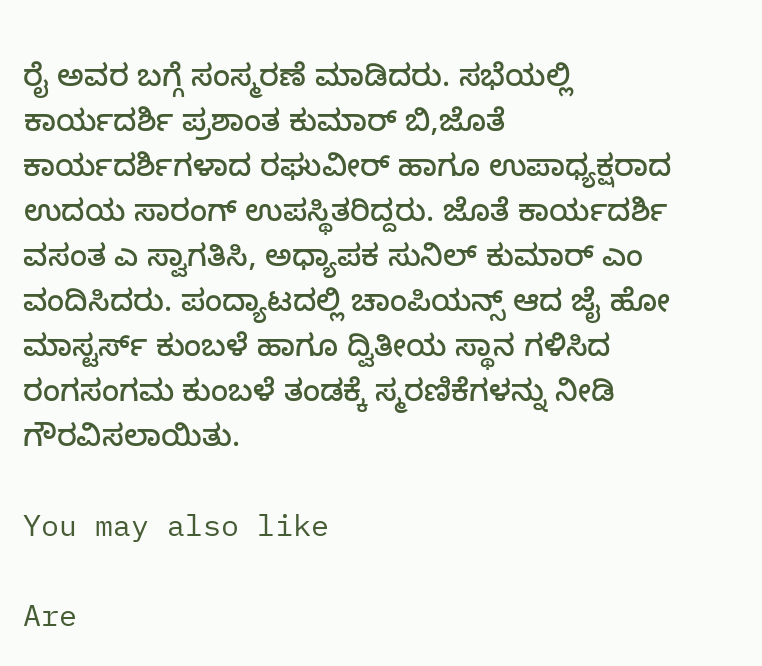ರೈ ಅವರ ಬಗ್ಗೆ ಸಂಸ್ಮರಣೆ ಮಾಡಿದರು. ಸಭೆಯಲ್ಲಿ ಕಾರ್ಯದರ್ಶಿ ಪ್ರಶಾಂತ ಕುಮಾರ್ ಬಿ,ಜೊತೆ ಕಾರ್ಯದರ್ಶಿಗಳಾದ ರಘುವೀರ್ ಹಾಗೂ ಉಪಾಧ್ಯಕ್ಷರಾದ ಉದಯ ಸಾರಂಗ್ ಉಪಸ್ಥಿತರಿದ್ದರು. ಜೊತೆ ಕಾರ್ಯದರ್ಶಿ ವಸಂತ ಎ ಸ್ವಾಗತಿಸಿ, ಅಧ್ಯಾಪಕ ಸುನಿಲ್ ಕುಮಾರ್ ಎಂ ವಂದಿಸಿದರು. ಪಂದ್ಯಾಟದಲ್ಲಿ ಚಾಂಪಿಯನ್ಸ್ ಆದ ಜೈ ಹೋ ಮಾಸ್ಟರ್ಸ್ ಕುಂಬಳೆ ಹಾಗೂ ದ್ವಿತೀಯ ಸ್ಥಾನ ಗಳಿಸಿದ ರಂಗಸಂಗಮ ಕುಂಬಳೆ ತಂಡಕ್ಕೆ ಸ್ಮರಣಿಕೆಗಳನ್ನು ನೀಡಿ ಗೌರವಿಸಲಾಯಿತು.

You may also like

Are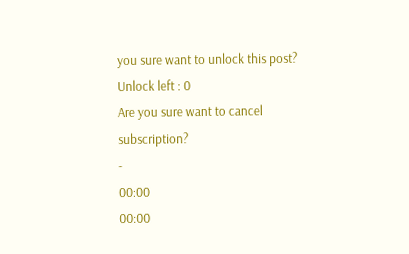you sure want to unlock this post?
Unlock left : 0
Are you sure want to cancel subscription?
-
00:00
00:00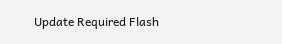Update Required Flash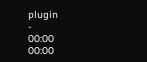plugin
-
00:00
00:00